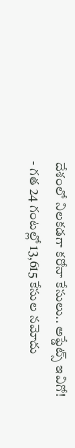దేశంలో నిలకడగా కరోనా కేసులు.. అప్డేట్స్ ఇవిగో!
- గత 24 గంటల్లో 13,615 కేసుల నమోదు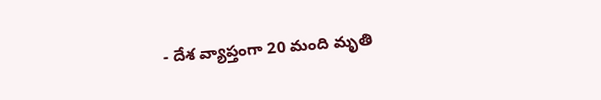- దేశ వ్యాప్తంగా 20 మంది మృతి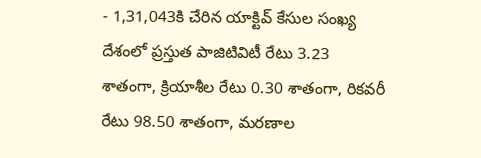- 1,31,043కి చేరిన యాక్టివ్ కేసుల సంఖ్య
దేశంలో ప్రస్తుత పాజిటివిటీ రేటు 3.23 శాతంగా, క్రియాశీల రేటు 0.30 శాతంగా, రికవరీ రేటు 98.50 శాతంగా, మరణాల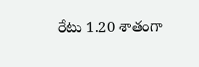రేటు 1.20 శాతంగా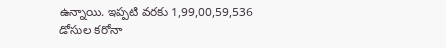ఉన్నాయి. ఇప్పటి వరకు 1,99,00,59,536 డోసుల కరోనా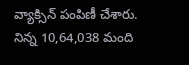వ్యాక్సిన్ పంపిణీ చేశారు. నిన్న 10,64,038 మంది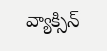వ్యాక్సిన్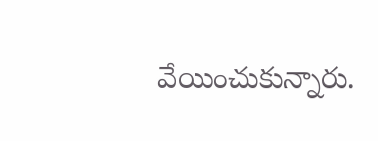వేయించుకున్నారు.